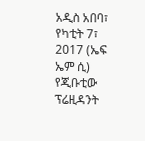አዲስ አበባ፣ የካቲት 7፣ 2017 (ኤፍ ኤም ሲ) የጂቡቲው ፕሬዚዳንት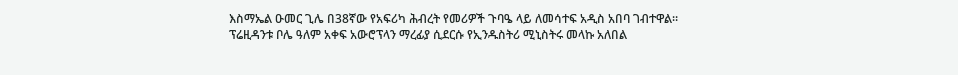እስማኤል ዑመር ጊሌ በ38ኛው የአፍሪካ ሕብረት የመሪዎች ጉባዔ ላይ ለመሳተፍ አዲስ አበባ ገብተዋል።
ፕሬዚዳንቱ ቦሌ ዓለም አቀፍ አውሮፕላን ማረፊያ ሲደርሱ የኢንዱስትሪ ሚኒስትሩ መላኩ አለበል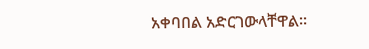አቀባበል አድርገውላቸዋል።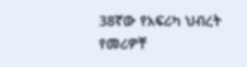38ኛው የአፍሪካ ህብረት የመሪዎቸ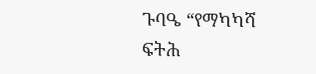ጉባዔ “የማካካሻ ፍትሕ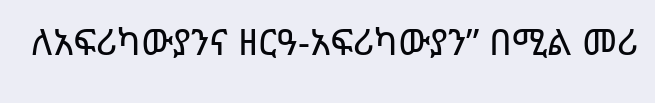ለአፍሪካውያንና ዘርዓ-አፍሪካውያን” በሚል መሪ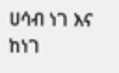ሀሳብ ነገ እና ከነገ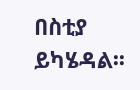በስቲያ ይካሄዳል፡፡